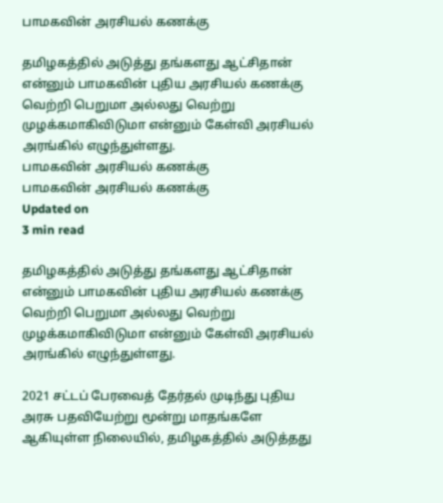பாமகவின் அரசியல் கணக்கு

தமிழகத்தில் அடுத்து தங்களது ஆட்சிதான் என்னும் பாமகவின் புதிய அரசியல் கணக்கு வெற்றி பெறுமா அல்லது வெற்று முழக்கமாகிவிடுமா என்னும் கேள்வி அரசியல் அரங்கில் எழுந்துள்ளது.
பாமகவின் அரசியல் கணக்கு
பாமகவின் அரசியல் கணக்கு
Updated on
3 min read

தமிழகத்தில் அடுத்து தங்களது ஆட்சிதான் என்னும் பாமகவின் புதிய அரசியல் கணக்கு வெற்றி பெறுமா அல்லது வெற்று முழக்கமாகிவிடுமா என்னும் கேள்வி அரசியல் அரங்கில் எழுந்துள்ளது.

2021 சட்டப் பேரவைத் தேர்தல் முடிந்து புதிய அரசு பதவியேற்று மூன்று மாதங்களே ஆகியுள்ள நிலையில், தமிழகத்தில் அடுத்தது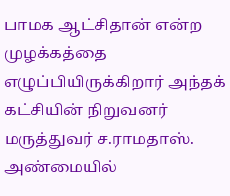பாமக ஆட்சிதான் என்ற முழக்கத்தை எழுப்பியிருக்கிறார் அந்தக் கட்சியின் நிறுவனர் மருத்துவர் ச.ராமதாஸ். அண்மையில்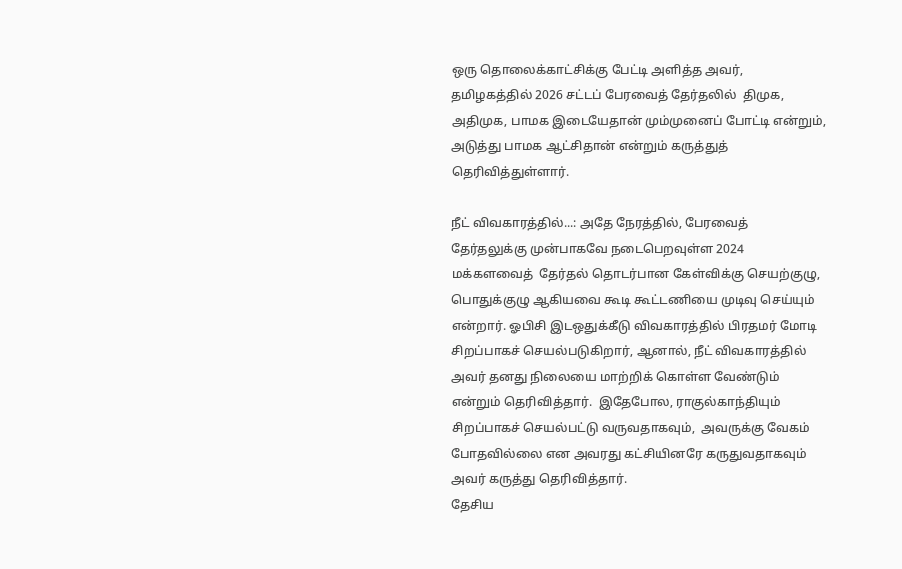ஒரு தொலைக்காட்சிக்கு பேட்டி அளித்த அவர், தமிழகத்தில் 2026 சட்டப் பேரவைத் தேர்தலில்  திமுக, அதிமுக, பாமக இடையேதான் மும்முனைப் போட்டி என்றும், அடுத்து பாமக ஆட்சிதான் என்றும் கருத்துத் தெரிவித்துள்ளார்.

நீட் விவகாரத்தில்...: அதே நேரத்தில், பேரவைத் தேர்தலுக்கு முன்பாகவே நடைபெறவுள்ள 2024 மக்களவைத்  தேர்தல் தொடர்பான கேள்விக்கு செயற்குழு, பொதுக்குழு ஆகியவை கூடி கூட்டணியை முடிவு செய்யும் என்றார். ஓபிசி இடஒதுக்கீடு விவகாரத்தில் பிரதமர் மோடி சிறப்பாகச் செயல்படுகிறார், ஆனால், நீட் விவகாரத்தில் அவர் தனது நிலையை மாற்றிக் கொள்ள வேண்டும் என்றும் தெரிவித்தார்.  இதேபோல, ராகுல்காந்தியும்  சிறப்பாகச் செயல்பட்டு வருவதாகவும்,  அவருக்கு வேகம் போதவில்லை என அவரது கட்சியினரே கருதுவதாகவும்  அவர் கருத்து தெரிவித்தார்.
தேசிய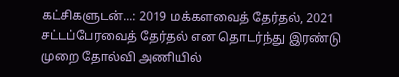கட்சிகளுடன்...: 2019 மக்களவைத் தேர்தல், 2021 சட்டப்பேரவைத் தேர்தல் என தொடர்ந்து இரண்டு முறை தோல்வி அணியில்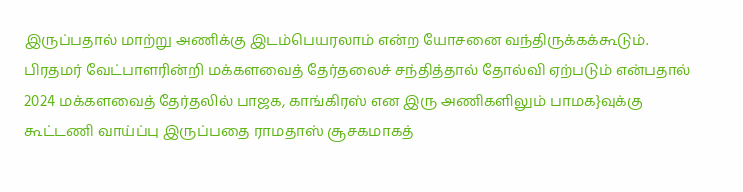இருப்பதால் மாற்று அணிக்கு இடம்பெயரலாம் என்ற யோசனை வந்திருக்கக்கூடும். பிரதமர் வேட்பாளரின்றி மக்களவைத் தேர்தலைச் சந்தித்தால் தோல்வி ஏற்படும் என்பதால் 2024 மக்களவைத் தேர்தலில் பாஜக, காங்கிரஸ் என இரு அணிகளிலும் பாமக}வுக்கு கூட்டணி வாய்ப்பு இருப்பதை ராமதாஸ் சூசகமாகத்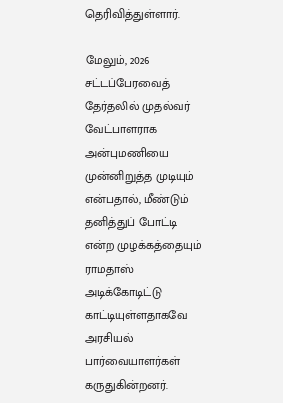தெரிவித்துள்ளார்.

மேலும், 2026 சட்டப்பேரவைத் தேர்தலில் முதல்வர் வேட்பாளராக அன்புமணியை முன்னிறுத்த முடியும் என்பதால், மீண்டும் தனித்துப் போட்டி என்ற முழக்கத்தையும் ராமதாஸ் அடிக்கோடிட்டு காட்டியுள்ளதாகவே அரசியல் பார்வையாளர்கள் கருதுகின்றனர்.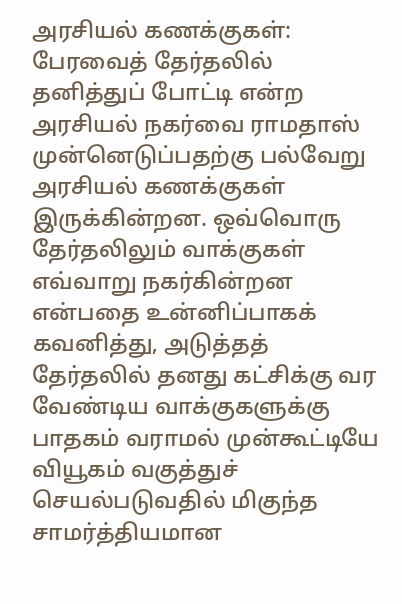அரசியல் கணக்குகள்: பேரவைத் தேர்தலில் தனித்துப் போட்டி என்ற அரசியல் நகர்வை ராமதாஸ் முன்னெடுப்பதற்கு பல்வேறு அரசியல் கணக்குகள் இருக்கின்றன. ஒவ்வொரு தேர்தலிலும் வாக்குகள் எவ்வாறு நகர்கின்றன என்பதை உன்னிப்பாகக் கவனித்து, அடுத்தத் தேர்தலில் தனது கட்சிக்கு வர வேண்டிய வாக்குகளுக்கு பாதகம் வராமல் முன்கூட்டியே வியூகம் வகுத்துச் செயல்படுவதில் மிகுந்த சாமர்த்தியமான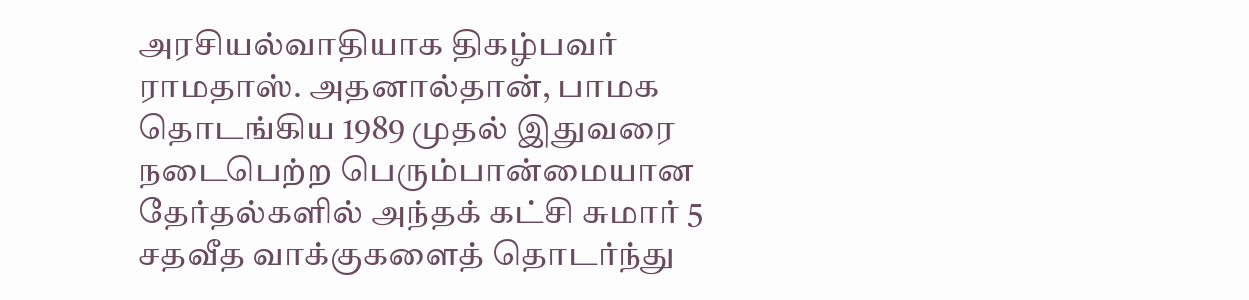அரசியல்வாதியாக திகழ்பவர் ராமதாஸ். அதனால்தான், பாமக தொடங்கிய 1989 முதல் இதுவரை நடைபெற்ற பெரும்பான்மையான தேர்தல்களில் அந்தக் கட்சி சுமார் 5 சதவீத வாக்குகளைத் தொடர்ந்து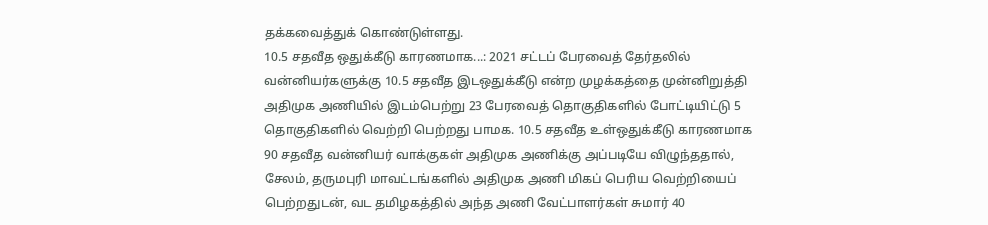தக்கவைத்துக் கொண்டுள்ளது.
10.5 சதவீத ஒதுக்கீடு காரணமாக...: 2021 சட்டப் பேரவைத் தேர்தலில் வன்னியர்களுக்கு 10.5 சதவீத இடஒதுக்கீடு என்ற முழக்கத்தை முன்னிறுத்தி அதிமுக அணியில் இடம்பெற்று 23 பேரவைத் தொகுதிகளில் போட்டியிட்டு 5 தொகுதிகளில் வெற்றி பெற்றது பாமக. 10.5 சதவீத உள்ஒதுக்கீடு காரணமாக 90 சதவீத வன்னியர் வாக்குகள் அதிமுக அணிக்கு அப்படியே விழுந்ததால், சேலம், தருமபுரி மாவட்டங்களில் அதிமுக அணி மிகப் பெரிய வெற்றியைப் பெற்றதுடன், வட தமிழகத்தில் அந்த அணி வேட்பாளர்கள் சுமார் 40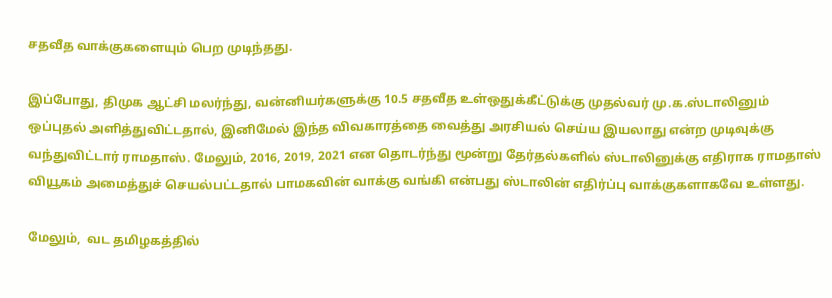சதவீத வாக்குகளையும் பெற முடிந்தது.

இப்போது, திமுக ஆட்சி மலர்ந்து, வன்னியர்களுக்கு 10.5 சதவீத உள்ஒதுக்கீட்டுக்கு முதல்வர் மு.க.ஸ்டாலினும் ஒப்புதல் அளித்துவிட்டதால், இனிமேல் இந்த விவகாரத்தை வைத்து அரசியல் செய்ய இயலாது என்ற முடிவுக்கு வந்துவிட்டார் ராமதாஸ். மேலும், 2016, 2019, 2021 என தொடர்ந்து மூன்று தேர்தல்களில் ஸ்டாலினுக்கு எதிராக ராமதாஸ் வியூகம் அமைத்துச் செயல்பட்டதால் பாமகவின் வாக்கு வங்கி என்பது ஸ்டாலின் எதிர்ப்பு வாக்குகளாகவே உள்ளது.

மேலும்,  வட தமிழகத்தில்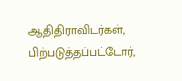ஆதிதிராவிடர்கள்,  பிற்படுத்தப்பட்டோர்,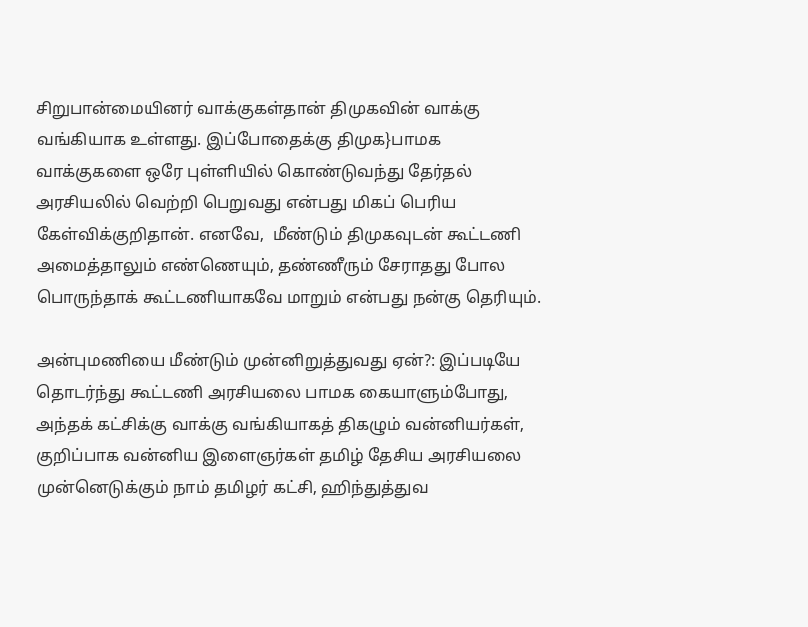சிறுபான்மையினர் வாக்குகள்தான் திமுகவின் வாக்கு வங்கியாக உள்ளது. இப்போதைக்கு திமுக}பாமக வாக்குகளை ஒரே புள்ளியில் கொண்டுவந்து தேர்தல் அரசியலில் வெற்றி பெறுவது என்பது மிகப் பெரிய கேள்விக்குறிதான். எனவே,  மீண்டும் திமுகவுடன் கூட்டணி அமைத்தாலும் எண்ணெயும், தண்ணீரும் சேராதது போல பொருந்தாக் கூட்டணியாகவே மாறும் என்பது நன்கு தெரியும்.

அன்புமணியை மீண்டும் முன்னிறுத்துவது ஏன்?: இப்படியே தொடர்ந்து கூட்டணி அரசியலை பாமக கையாளும்போது, அந்தக் கட்சிக்கு வாக்கு வங்கியாகத் திகழும் வன்னியர்கள், குறிப்பாக வன்னிய இளைஞர்கள் தமிழ் தேசிய அரசியலை முன்னெடுக்கும் நாம் தமிழர் கட்சி, ஹிந்துத்துவ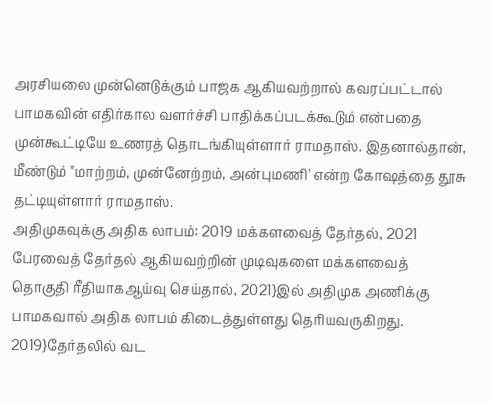அரசியலை முன்னெடுக்கும் பாஜக ஆகியவற்றால் கவரப்பட்டால் பாமகவின் எதிர்கால வளர்ச்சி பாதிக்கப்படக்கூடும் என்பதை முன்கூட்டியே உணரத் தொடங்கியுள்ளார் ராமதாஸ். இதனால்தான், மீண்டும் "மாற்றம், முன்னேற்றம், அன்புமணி' என்ற கோஷத்தை தூசு தட்டியுள்ளார் ராமதாஸ்.
அதிமுகவுக்கு அதிக லாபம்: 2019 மக்களவைத் தேர்தல், 2021 பேரவைத் தேர்தல் ஆகியவற்றின் முடிவுகளை மக்களவைத் தொகுதி ரீதியாகஆய்வு செய்தால், 2021}இல் அதிமுக அணிக்கு பாமகவால் அதிக லாபம் கிடைத்துள்ளது தெரியவருகிறது. 2019}தேர்தலில் வட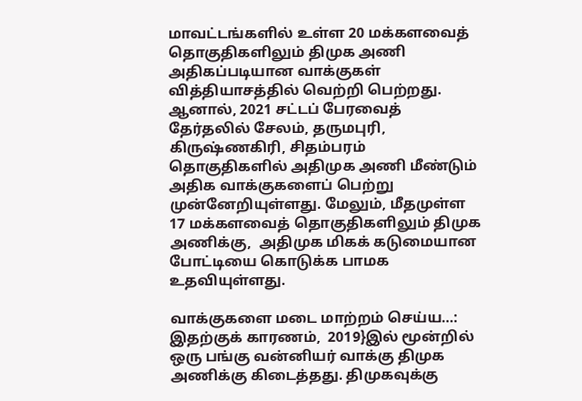மாவட்டங்களில் உள்ள 20 மக்களவைத் தொகுதிகளிலும் திமுக அணி அதிகப்படியான வாக்குகள் வித்தியாசத்தில் வெற்றி பெற்றது. ஆனால், 2021 சட்டப் பேரவைத் தேர்தலில் சேலம், தருமபுரி,  கிருஷ்ணகிரி, சிதம்பரம்  தொகுதிகளில் அதிமுக அணி மீண்டும் அதிக வாக்குகளைப் பெற்று முன்னேறியுள்ளது. மேலும், மீதமுள்ள 17 மக்களவைத் தொகுதிகளிலும் திமுக அணிக்கு,  அதிமுக மிகக் கடுமையான போட்டியை கொடுக்க பாமக உதவியுள்ளது.

வாக்குகளை மடை மாற்றம் செய்ய...: இதற்குக் காரணம்,  2019}இல் மூன்றில் ஒரு பங்கு வன்னியர் வாக்கு திமுக அணிக்கு கிடைத்தது. திமுகவுக்கு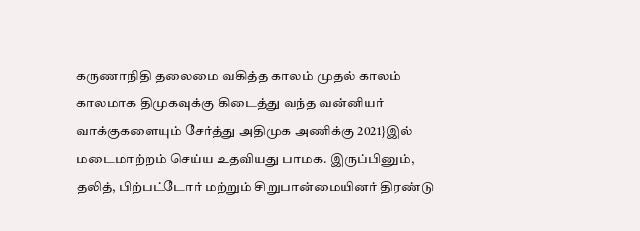கருணாநிதி தலைமை வகித்த காலம் முதல் காலம் காலமாக திமுகவுக்கு கிடைத்து வந்த வன்னியர் வாக்குகளையும் சேர்த்து அதிமுக அணிக்கு 2021}இல் மடைமாற்றம் செய்ய உதவியது பாமக. இருப்பினும்,  தலித், பிற்பட்டோர் மற்றும் சிறுபான்மையினர் திரண்டு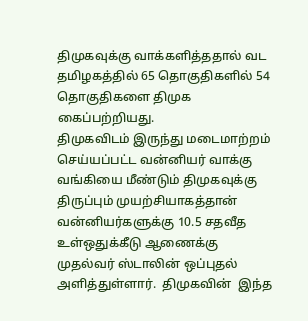திமுகவுக்கு வாக்களித்ததால் வட தமிழகத்தில் 65 தொகுதிகளில் 54 தொகுதிகளை திமுக கைப்பற்றியது.
திமுகவிடம் இருந்து மடைமாற்றம் செய்யப்பட்ட வன்னியர் வாக்கு வங்கியை மீண்டும் திமுகவுக்கு திருப்பும் முயற்சியாகத்தான் வன்னியர்களுக்கு 10.5 சதவீத உள்ஒதுக்கீடு ஆணைக்கு முதல்வர் ஸ்டாலின் ஒப்புதல் அளித்துள்ளார்.  திமுகவின்  இந்த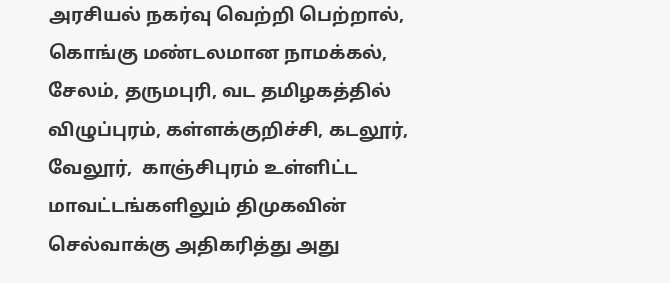அரசியல் நகர்வு வெற்றி பெற்றால், கொங்கு மண்டலமான நாமக்கல்,  சேலம், தருமபுரி, வட தமிழகத்தில் விழுப்புரம், கள்ளக்குறிச்சி, கடலூர், வேலூர்,  காஞ்சிபுரம் உள்ளிட்ட மாவட்டங்களிலும் திமுகவின் செல்வாக்கு அதிகரித்து அது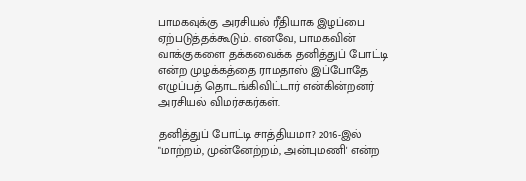பாமகவுக்கு அரசியல் ரீதியாக இழப்பை ஏற்படுத்தக்கூடும். எனவே, பாமகவின் வாக்குகளை தக்கவைக்க தனித்துப் போட்டி என்ற முழக்கத்தை ராமதாஸ் இப்போதே எழுப்பத் தொடங்கிவிட்டார் என்கின்றனர் அரசியல் விமர்சகர்கள்.

தனித்துப் போட்டி சாத்தியமா? 2016-இல்  "மாற்றம், முன்னேற்றம், அன்புமணி' என்ற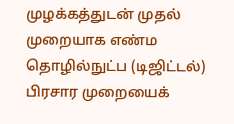முழக்கத்துடன் முதல் முறையாக எண்ம தொழில்நுட்ப (டிஜிட்டல்) பிரசார முறையைக்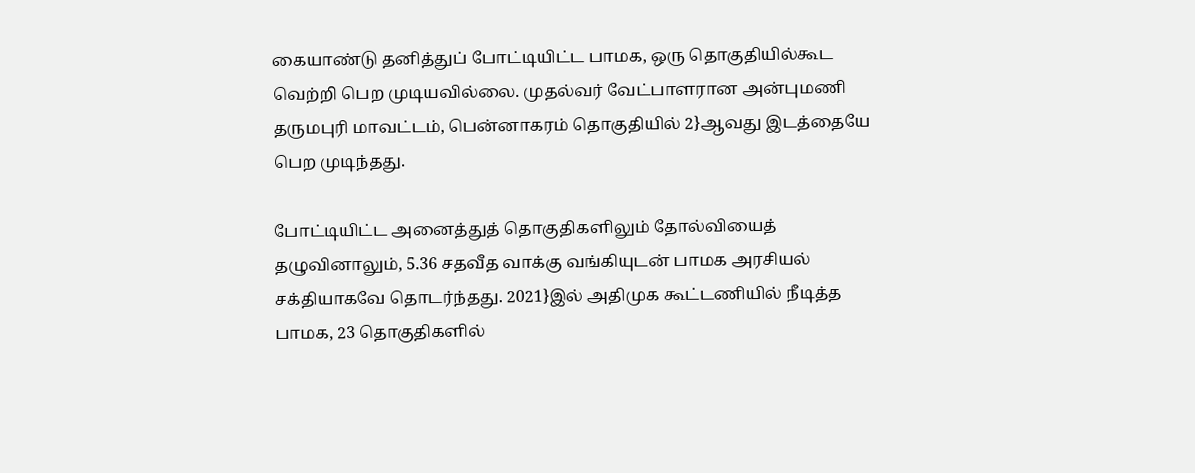கையாண்டு தனித்துப் போட்டியிட்ட பாமக, ஒரு தொகுதியில்கூட வெற்றி பெற முடியவில்லை. முதல்வர் வேட்பாளரான அன்புமணி தருமபுரி மாவட்டம், பென்னாகரம் தொகுதியில் 2}ஆவது இடத்தையே பெற முடிந்தது.

போட்டியிட்ட அனைத்துத் தொகுதிகளிலும் தோல்வியைத் தழுவினாலும், 5.36 சதவீத வாக்கு வங்கியுடன் பாமக அரசியல் சக்தியாகவே தொடர்ந்தது. 2021}இல் அதிமுக கூட்டணியில் நீடித்த பாமக, 23 தொகுதிகளில்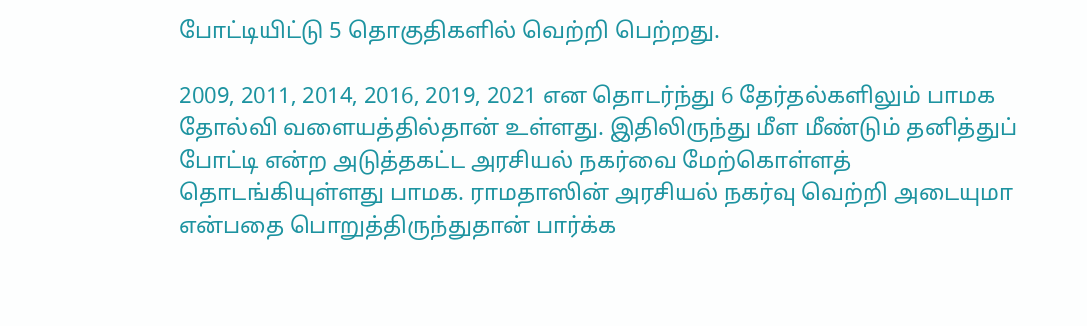போட்டியிட்டு 5 தொகுதிகளில் வெற்றி பெற்றது.

2009, 2011, 2014, 2016, 2019, 2021 என தொடர்ந்து 6 தேர்தல்களிலும் பாமக தோல்வி வளையத்தில்தான் உள்ளது. இதிலிருந்து மீள மீண்டும் தனித்துப் போட்டி என்ற அடுத்தகட்ட அரசியல் நகர்வை மேற்கொள்ளத் தொடங்கியுள்ளது பாமக. ராமதாஸின் அரசியல் நகர்வு வெற்றி அடையுமா என்பதை பொறுத்திருந்துதான் பார்க்க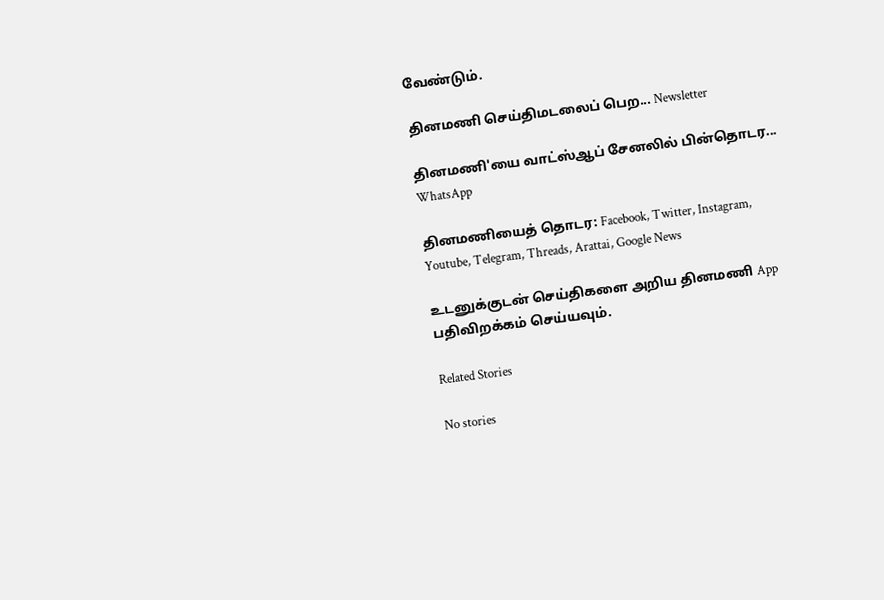வேண்டும்.

தினமணி செய்திமடலைப் பெற... Newsletter

தினமணி'யை வாட்ஸ்ஆப் சேனலில் பின்தொடர... WhatsApp

தினமணியைத் தொடர: Facebook, Twitter, Instagram, Youtube, Telegram, Threads, Arattai, Google News

உடனுக்குடன் செய்திகளை அறிய தினமணி App பதிவிறக்கம் செய்யவும்.

Related Stories

No stories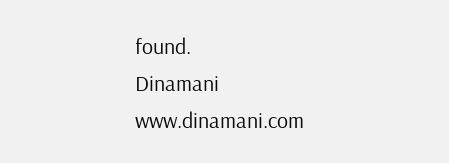found.
Dinamani
www.dinamani.com